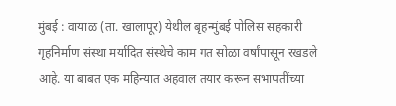मुंबई : वायाळ (ता. खालापूर) येथील बृहन्मुंबई पोलिस सहकारी गृहनिर्माण संस्था मर्यादित संस्थेचे काम गत सोळा वर्षांपासून रखडले आहे. या बाबत एक महिन्यात अहवाल तयार करून सभापतींच्या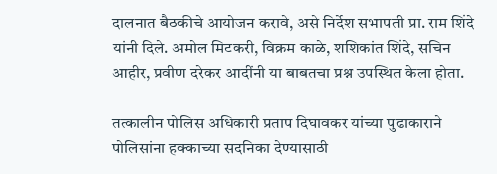दालनात बैठकीचे आयोजन करावे, असे निर्देश सभापती प्रा. राम शिंदे यांनी दिले. अमोल मिटकरी, विक्रम काळे, शशिकांत शिंदे, सचिन आहीर, प्रवीण दरेकर आदींनी या बाबतचा प्रश्न उपस्थित केला होता.

तत्कालीन पोलिस अधिकारी प्रताप दिघावकर यांच्या पुढाकाराने पोलिसांना हक्काच्या सदनिका देण्यासाठी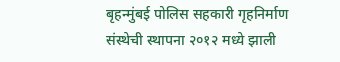बृहन्मुंबई पोलिस सहकारी गृहनिर्माण संस्थेची स्थापना २०१२ मध्ये झाली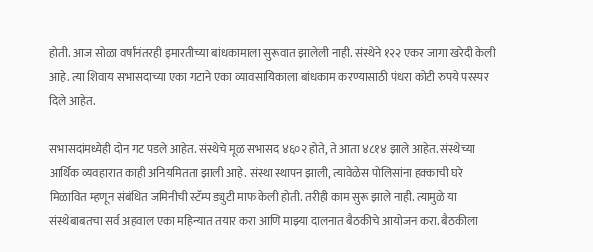होती. आज सोळा वर्षांनंतरही इमारतीच्या बांधकामाला सुरूवात झालेली नाही. संस्थेने १२२ एकर जागा खरेदी केली आहे. त्या शिवाय सभासदाच्या एका गटाने एका व्यावसायिकाला बांधकाम करण्यासाठी पंधरा कोटी रुपये परस्पर दिले आहेत.

सभासदांमध्येही दोन गट पडले आहेत. संस्थेचे मूळ सभासद ४६०२ होते, ते आता ४८१४ झाले आहेत. संस्थेच्या आर्थिक व्यवहारात काही अनियमितता झाली आहे. संस्था स्थापन झाली, त्यावेळेस पोलिसांना हक्काची घरे मिळावित म्हणून संबंधित जमिनीची स्टॅम्प ड्युटी माफ केली होती. तरीही काम सुरू झाले नाही. त्यामुळे या संस्थेबाबतचा सर्व अहवाल एका महिन्यात तयार करा आणि माझ्या दालनात बैठकीचे आयोजन करा. बैठकीला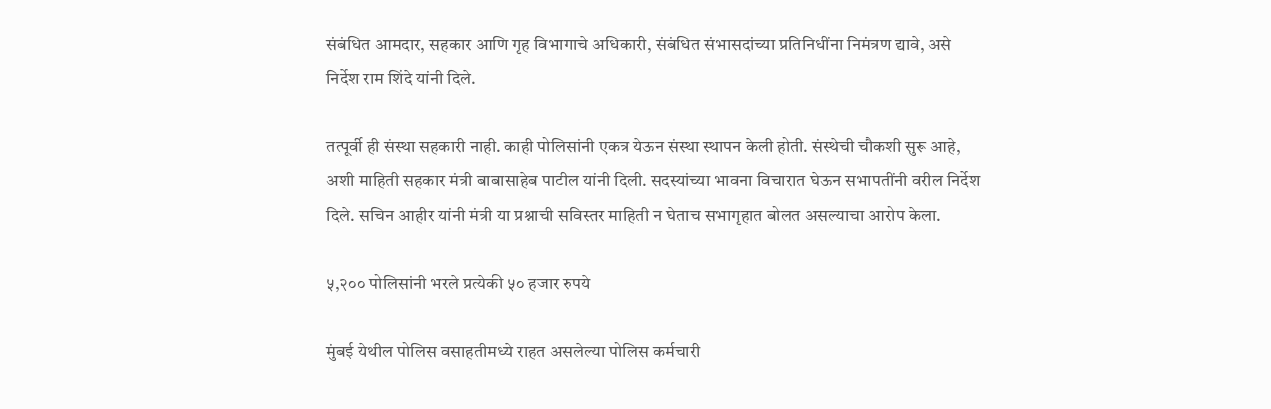संबंधित आमदार, सहकार आणि गृह विभागाचे अधिकारी, संबंधित संभासदांच्या प्रतिनिधींना निमंत्रण द्यावे, असे निर्देश राम शिंदे यांनी दिले.

तत्पूर्वी ही संस्था सहकारी नाही. काही पोलिसांनी एकत्र येऊन संस्था स्थापन केली होती. संस्थेची चौकशी सुरू आहे, अशी माहिती सहकार मंत्री बाबासाहेब पाटील यांनी दिली. सदस्यांच्या भावना विचारात घेऊन सभापतींनी वरील निर्देश दिले. सचिन आहीर यांनी मंत्री या प्रश्नाची सविस्तर माहिती न घेताच सभागृहात बोलत असल्याचा आरोप केला.

५,२०० पोलिसांनी भरले प्रत्येकी ५० हजार रुपये

मुंबई येथील पोलिस वसाहतीमध्ये राहत असलेल्या पोलिस कर्मचारी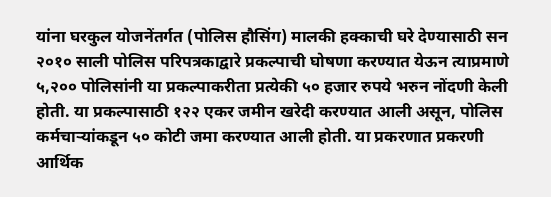यांना घरकुल योजनेंतर्गत (पोलिस हौसिंग) मालकी हक्काची घरे देण्यासाठी सन २०१० साली पोलिस परिपत्रकाद्वारे प्रकल्पाची घोषणा करण्यात येऊन त्याप्रमाणे ५,२०० पोलिसांनी या प्रकल्पाकरीता प्रत्येकी ५० हजार रुपये भरुन नोंदणी केली होती. या प्रकल्पासाठी १२२ एकर जमीन खरेदी करण्यात आली असून, पोलिस कर्मचाऱ्यांकडून ५० कोटी जमा करण्यात आली होती. या प्रकरणात प्रकरणी आर्थिक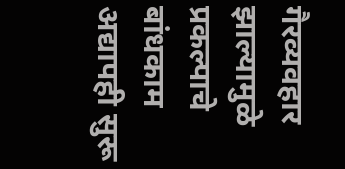गैरव्यवहार झाल्यामुळे प्रकल्पाचे बांधकाम अद्यापही सुरू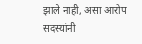झाले नाही, असा आरोप सदस्यांनी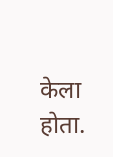केला होता.